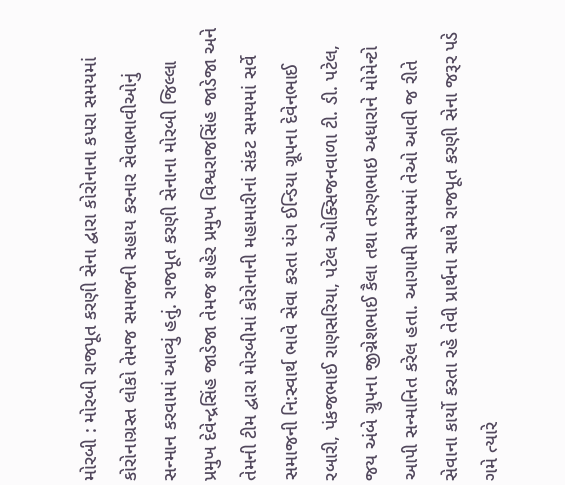મોરબી : મોરબી રાજપૂત કરણી સેના દ્વારા કોરોનાના કપરા સમયમાં કોરોનાગ્રસ્ત લોકો તેમજ સમાજની સહાય કરનાર સેવાભાવીઓનું સન્માન કરવામાં આવ્યું હતું. રાજપૂત કરણી સેનાના મોરબી જિલ્લા પ્રમુખ દેવેન્દ્રસિંહ જાડેજા તેમજ શહેર પ્રમુખ વિશ્વરાજસિંહ જાડેજા અને તેમની ટીમ દ્વારા મોરબીમાં કોરોનાની મહામારીનાં સંકટ સમયમાં સર્વે સમાજની નિ:સ્વાર્થ ભાવે સેવા કરતા યંગ ઈન્ડિયા ગ્રૂપના દેવેનભાઈ રબારી, પંકજભાઈ રાણસરિયા, પટેલ ઓક્સિજનવાળા ટી. ડી. પટેલ, જય અંબે ગ્રુપના જીગ્નેશભાઈ કૈલા તથા તરુણભાઇ અધારાને મોમેન્ટો આપી સન્માનિત કરેલ હતા. આગામી સમયમાં તેઓ આવી જ રીતે સેવાના કાર્યો કરતા રહે તેવી પ્રાર્થના સાથે રાજપૂત કરણી સેના જરૂર પડે ગમે ત્યારે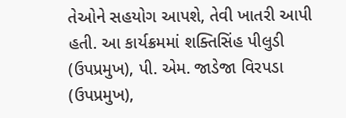તેઓને સહયોગ આપશે, તેવી ખાતરી આપી હતી. આ કાર્યક્રમમાં શક્તિસિંહ પીલુડી (ઉપપ્રમુખ), પી. એમ. જાડેજા વિરપડા (ઉપપ્રમુખ),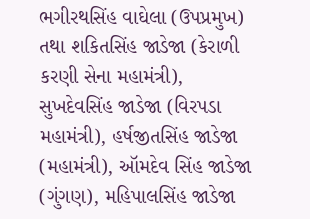ભગીરથસિંહ વાઘેલા (ઉપપ્રમુખ) તથા શકિતસિંહ જાડેજા (કેરાળી કરણી સેના મહામંત્રી), સુખદેવસિંહ જાડેજા (વિરપડા મહામંત્રી), હર્ષજીતસિંહ જાડેજા (મહામંત્રી), ઑમદેવ સિંહ જાડેજા (ગુંગણ), મહિપાલસિંહ જાડેજા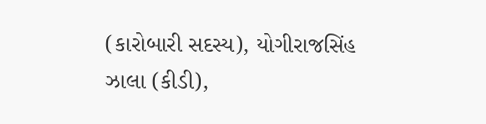(કારોબારી સદસ્ય), યોગીરાજસિંહ ઝાલા (કીડી),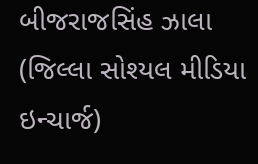બીજરાજસિંહ ઝાલા (જિલ્લા સોશ્યલ મીડિયા ઇન્ચાર્જ)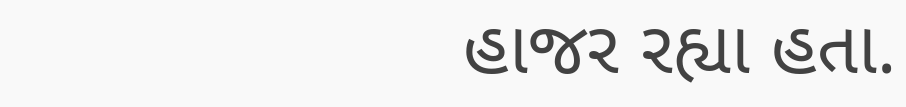હાજર રહ્યા હતા.